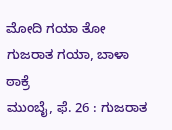ಮೋದಿ ಗಯಾ ತೋ ಗುಜರಾತ ಗಯಾ, ಬಾಳಾ ಠಾಕ್ರೆ
ಮುಂಬೈ, ಫೆ. 26 : ಗುಜರಾತ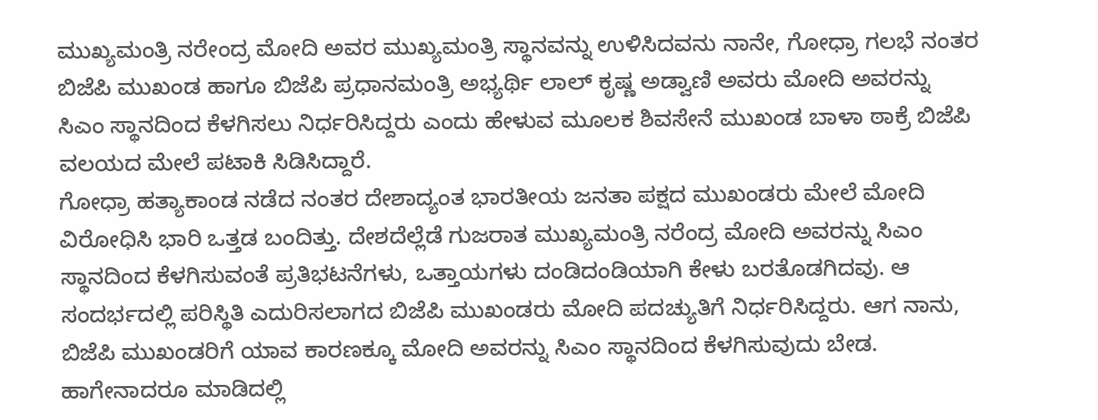ಮುಖ್ಯಮಂತ್ರಿ ನರೇಂದ್ರ ಮೋದಿ ಅವರ ಮುಖ್ಯಮಂತ್ರಿ ಸ್ಥಾನವನ್ನು ಉಳಿಸಿದವನು ನಾನೇ, ಗೋಧ್ರಾ ಗಲಭೆ ನಂತರ ಬಿಜೆಪಿ ಮುಖಂಡ ಹಾಗೂ ಬಿಜೆಪಿ ಪ್ರಧಾನಮಂತ್ರಿ ಅಭ್ಯರ್ಥಿ ಲಾಲ್ ಕೃಷ್ಣ ಅಡ್ವಾಣಿ ಅವರು ಮೋದಿ ಅವರನ್ನು ಸಿಎಂ ಸ್ಥಾನದಿಂದ ಕೆಳಗಿಸಲು ನಿರ್ಧರಿಸಿದ್ದರು ಎಂದು ಹೇಳುವ ಮೂಲಕ ಶಿವಸೇನೆ ಮುಖಂಡ ಬಾಳಾ ಠಾಕ್ರೆ ಬಿಜೆಪಿ ವಲಯದ ಮೇಲೆ ಪಟಾಕಿ ಸಿಡಿಸಿದ್ದಾರೆ.
ಗೋಧ್ರಾ ಹತ್ಯಾಕಾಂಡ ನಡೆದ ನಂತರ ದೇಶಾದ್ಯಂತ ಭಾರತೀಯ ಜನತಾ ಪಕ್ಷದ ಮುಖಂಡರು ಮೇಲೆ ಮೋದಿ ವಿರೋಧಿಸಿ ಭಾರಿ ಒತ್ತಡ ಬಂದಿತ್ತು. ದೇಶದೆಲ್ಲೆಡೆ ಗುಜರಾತ ಮುಖ್ಯಮಂತ್ರಿ ನರೆಂದ್ರ ಮೋದಿ ಅವರನ್ನು ಸಿಎಂ ಸ್ಥಾನದಿಂದ ಕೆಳಗಿಸುವಂತೆ ಪ್ರತಿಭಟನೆಗಳು, ಒತ್ತಾಯಗಳು ದಂಡಿದಂಡಿಯಾಗಿ ಕೇಳು ಬರತೊಡಗಿದವು. ಆ ಸಂದರ್ಭದಲ್ಲಿ ಪರಿಸ್ಥಿತಿ ಎದುರಿಸಲಾಗದ ಬಿಜೆಪಿ ಮುಖಂಡರು ಮೋದಿ ಪದಚ್ಯುತಿಗೆ ನಿರ್ಧರಿಸಿದ್ದರು. ಆಗ ನಾನು, ಬಿಜೆಪಿ ಮುಖಂಡರಿಗೆ ಯಾವ ಕಾರಣಕ್ಕೂ ಮೋದಿ ಅವರನ್ನು ಸಿಎಂ ಸ್ಥಾನದಿಂದ ಕೆಳಗಿಸುವುದು ಬೇಡ. ಹಾಗೇನಾದರೂ ಮಾಡಿದಲ್ಲಿ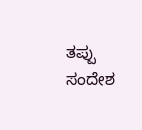ತಪ್ಪು ಸಂದೇಶ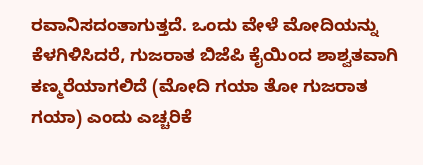ರವಾನಿಸದಂತಾಗುತ್ತದೆ. ಒಂದು ವೇಳೆ ಮೋದಿಯನ್ನು ಕೆಳಗಿಳಿಸಿದರೆ, ಗುಜರಾತ ಬಿಜೆಪಿ ಕೈಯಿಂದ ಶಾಶ್ವತವಾಗಿ ಕಣ್ಮರೆಯಾಗಲಿದೆ (ಮೋದಿ ಗಯಾ ತೋ ಗುಜರಾತ ಗಯಾ) ಎಂದು ಎಚ್ಚರಿಕೆ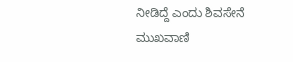ನೀಡಿದ್ದೆ ಎಂದು ಶಿವಸೇನೆ ಮುಖವಾಣಿ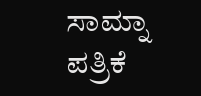ಸಾಮ್ನಾ ಪತ್ರಿಕೆ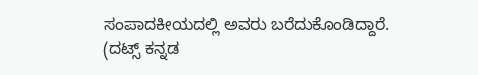ಸಂಪಾದಕೀಯದಲ್ಲಿ ಅವರು ಬರೆದುಕೊಂಡಿದ್ದಾರೆ.
(ದಟ್ಸ್ ಕನ್ನಡ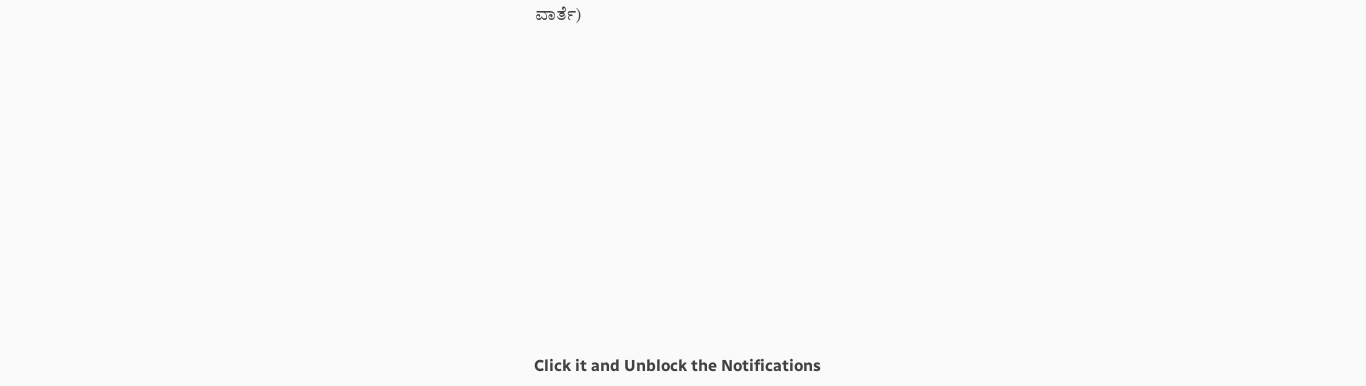ವಾರ್ತೆ)












Click it and Unblock the Notifications